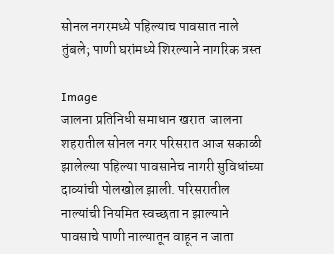सोनल नगरमध्ये पहिल्याच पावसात नाले तुंबले; पाणी घरांमध्ये शिरल्याने नागरिक त्रस्त

Image
जालना प्रतिनिधी समाधान खरात  जालना शहरातील सोनल नगर परिसरात आज सकाळी झालेल्या पहिल्या पावसानेच नागरी सुविधांच्या दाव्यांची पोलखोल झाली. परिसरातील नाल्यांची नियमित स्वच्छता न झाल्याने पावसाचे पाणी नाल्यातून वाहून न जाता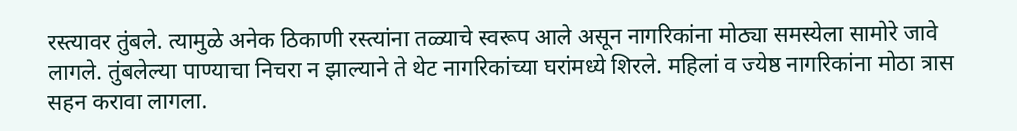रस्त्यावर तुंबले. त्यामुळे अनेक ठिकाणी रस्त्यांना तळ्याचे स्वरूप आले असून नागरिकांना मोठ्या समस्येला सामोरे जावे लागले. तुंबलेल्या पाण्याचा निचरा न झाल्याने ते थेट नागरिकांच्या घरांमध्ये शिरले. महिलां व ज्येष्ठ नागरिकांना मोठा त्रास सहन करावा लागला.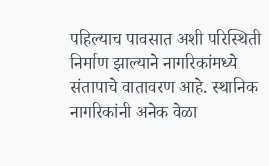पहिल्याच पावसात अशी परिस्थिती निर्माण झाल्याने नागरिकांमध्ये संतापाचे वातावरण आहे. स्थानिक नागरिकांनी अनेक वेळा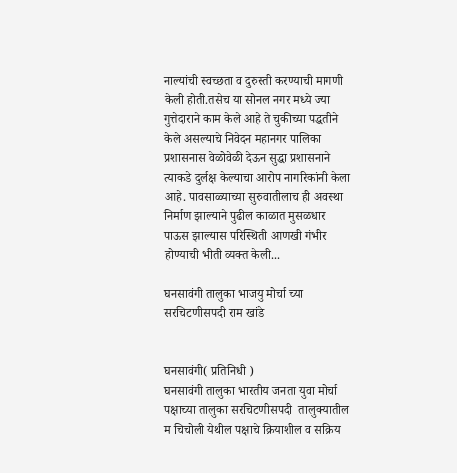नाल्यांची स्वच्छता व दुरुस्ती करण्याची मागणी केली होती.तसेच या सोनल नगर मध्ये ज्या गुत्तेदाराने काम केले आहे ते चुकीच्या पद्धतीने केले असल्याचे निवेदन महानगर पालिका प्रशासनास वेळोवेळी देऊन सुद्धा प्रशासनाने त्याकडे दुर्लक्ष केल्याचा आरोप नागरिकांनी केला आहे. पावसाळ्याच्या सुरुवातीलाच ही अवस्था निर्माण झाल्याने पुढील काळात मुसळधार पाऊस झाल्यास परिस्थिती आणखी गंभीर होण्याची भीती व्यक्त केली...

घनसावंगी तालुका भाजयु मोर्चा च्या सरचिटणीसपदी राम खांडे


घनसावंगी( प्रतिनिधी )
घनसावंगी तालुका भारतीय जनता युवा मोर्चा पक्षाच्या तालुका सरचिटणीसपदी  तालुक्यातील म चिचोली येथील पक्षाचे क्रियाशील व सक्रिय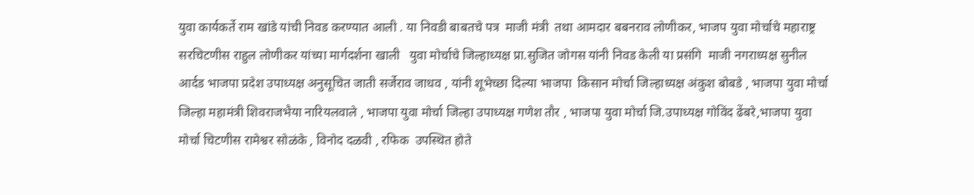युवा कार्यकर्ते राम खांडे यांची निवड करण्यात आली . या निवडी बाबतचे पत्र  माजी मंत्री  तथा आमदार बबनराव लोणीकर, भाजप युवा मोर्चाचे महाराष्ट्र सरचिटणीस राहुल लोणीकर यांच्या मार्गदर्शना खाली   युवा मोर्चाचे जिल्हाध्यक्ष प्रा.सुजित जोगस यांनी निवड केली या प्रसंगि  माजी नगराध्यक्ष सुनील आर्दड भाजपा प्रदेश उपाध्यक्ष अनुसूचित जाती सर्जेराव जाधव , यांनी शूभेच्छा दिल्या भाजपा  किसान मोर्चा जिल्हाध्यक्ष अंकुश बोबडे , भाजपा युवा मोर्चा जिल्हा महामंत्री शिवराजभैया नारियलवाले , भाजपा युवा मोर्चा जिल्हा उपाध्यक्ष गणेश तौर , भाजपा युवा मोर्चा जि.उपाध्यक्ष गोविंद ढेंबरे,भाजपा युवा मोर्चा चिटणीस रामेश्वर सोळंके , विनोद दळवी , रफिक  उपस्थित होते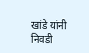खांडे यांनी निवडी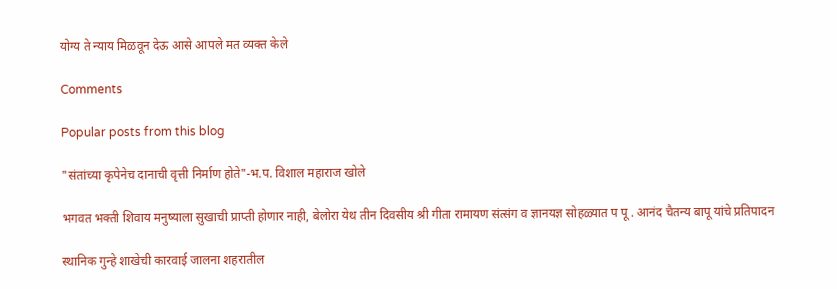योग्य ते न्याय मिळवून देऊ आसे आपले मत व्यक्त केले

Comments

Popular posts from this blog

"संतांच्या कृपेनेच दानाची वृत्ती निर्माण होते"-भ.प. विशाल महाराज खोले

भगवत भक्ती शिवाय मनुष्याला सुखाची प्राप्ती होणार नाही, बेलोरा येथ तीन दिवसीय श्री गीता रामायण संत्संग व ज्ञानयज्ञ सोहळ्यात प पू . आनंद चैतन्य बापू यांचे प्रतिपादन

स्थानिक गुन्हे शाखेची कारवाई जालना शहरातील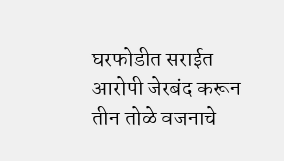घरफोडीत सराईत आरोपी जेरबंद करून तीन तोळे वजनाचे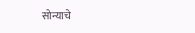सोन्याचे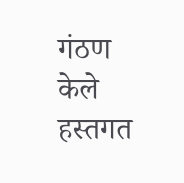गंठण केले हस्तगत